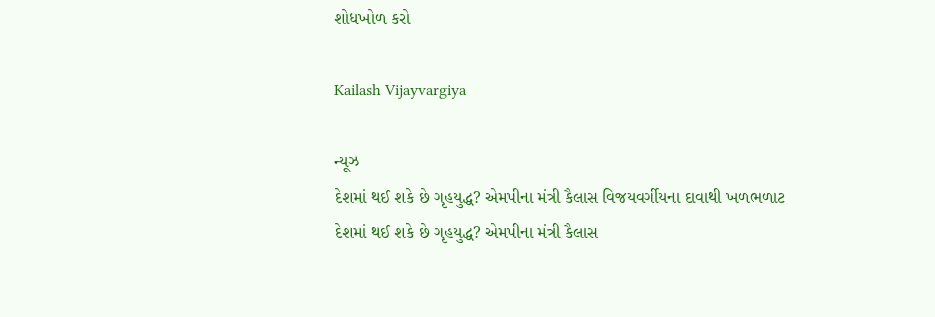શોધખોળ કરો

Kailash Vijayvargiya

ન્યૂઝ
દેશમાં થઈ શકે છે ગૃહયુદ્ધ? એમપીના મંત્રી કૈલાસ વિજયવર્ગીયના દાવાથી ખળભળાટ
દેશમાં થઈ શકે છે ગૃહયુદ્ધ? એમપીના મંત્રી કૈલાસ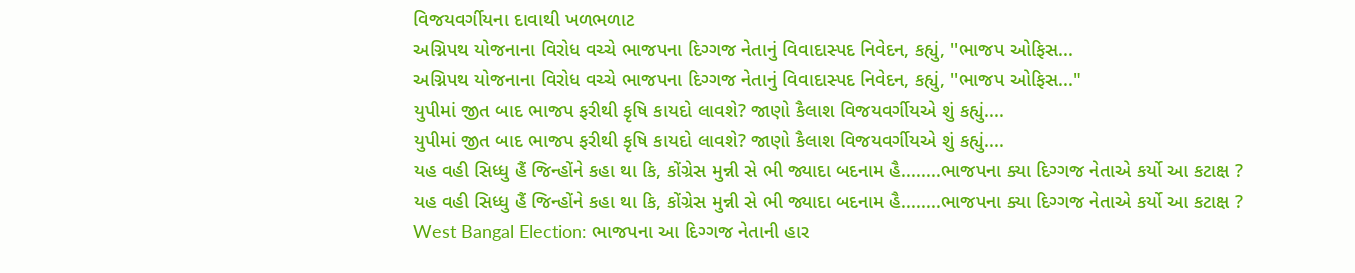વિજયવર્ગીયના દાવાથી ખળભળાટ
અગ્નિપથ યોજનાના વિરોધ વચ્ચે ભાજપના દિગ્ગજ નેતાનું વિવાદાસ્પદ નિવેદન, કહ્યું, ''ભાજપ ઓફિસ...
અગ્નિપથ યોજનાના વિરોધ વચ્ચે ભાજપના દિગ્ગજ નેતાનું વિવાદાસ્પદ નિવેદન, કહ્યું, ''ભાજપ ઓફિસ..."
યુપીમાં જીત બાદ ભાજપ ફરીથી કૃષિ કાયદો લાવશે? જાણો કૈલાશ વિજયવર્ગીયએ શું કહ્યું....
યુપીમાં જીત બાદ ભાજપ ફરીથી કૃષિ કાયદો લાવશે? જાણો કૈલાશ વિજયવર્ગીયએ શું કહ્યું....
યહ વહી સિધ્ધુ હૈં જિન્હોંને કહા થા કિ, કોંગ્રેસ મુન્ની સે ભી જ્યાદા બદનામ હૈ........ભાજપના ક્યા દિગ્ગજ નેતાએ કર્યો આ કટાક્ષ ?
યહ વહી સિધ્ધુ હૈં જિન્હોંને કહા થા કિ, કોંગ્રેસ મુન્ની સે ભી જ્યાદા બદનામ હૈ........ભાજપના ક્યા દિગ્ગજ નેતાએ કર્યો આ કટાક્ષ ?
West Bangal Election: ભાજપના આ દિગ્ગજ નેતાની હાર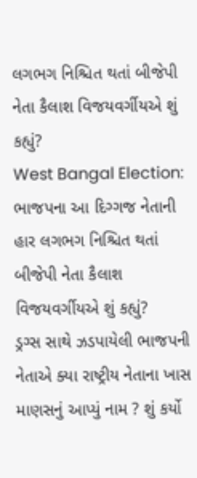લગભગ નિશ્ચિત થતાં બીજેપી નેતા કૈલાશ વિજયવર્ગીયએ શું કહ્યું?
West Bangal Election: ભાજપના આ દિગ્ગજ નેતાની હાર લગભગ નિશ્ચિત થતાં બીજેપી નેતા કૈલાશ વિજયવર્ગીયએ શું કહ્યું?
ડ્રગ્સ સાથે ઝડપાયેલી ભાજપની નેતાએ ક્યા રાષ્ટ્રીય નેતાના ખાસ માણસનું આપ્યું નામ ? શું કર્યો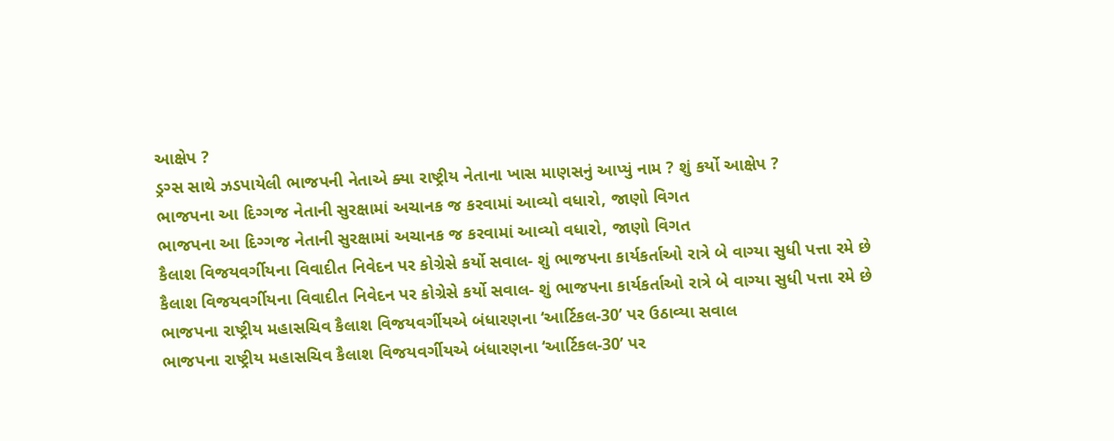આક્ષેપ ?
ડ્રગ્સ સાથે ઝડપાયેલી ભાજપની નેતાએ ક્યા રાષ્ટ્રીય નેતાના ખાસ માણસનું આપ્યું નામ ? શું કર્યો આક્ષેપ ?
ભાજપના આ દિગ્ગજ નેતાની સુરક્ષામાં અચાનક જ કરવામાં આવ્યો વધારો, જાણો વિગત
ભાજપના આ દિગ્ગજ નેતાની સુરક્ષામાં અચાનક જ કરવામાં આવ્યો વધારો, જાણો વિગત
કૈલાશ વિજયવર્ગીયના વિવાદીત નિવેદન પર કોગ્રેસે કર્યો સવાલ- શું ભાજપના કાર્યકર્તાઓ રાત્રે બે વાગ્યા સુધી પત્તા રમે છે
કૈલાશ વિજયવર્ગીયના વિવાદીત નિવેદન પર કોગ્રેસે કર્યો સવાલ- શું ભાજપના કાર્યકર્તાઓ રાત્રે બે વાગ્યા સુધી પત્તા રમે છે
ભાજપના રાષ્ટ્રીય મહાસચિવ કૈલાશ વિજયવર્ગીયએ બંધારણના ‘આર્ટિકલ-30’ પર ઉઠાવ્યા સવાલ
ભાજપના રાષ્ટ્રીય મહાસચિવ કૈલાશ વિજયવર્ગીયએ બંધારણના ‘આર્ટિકલ-30’ પર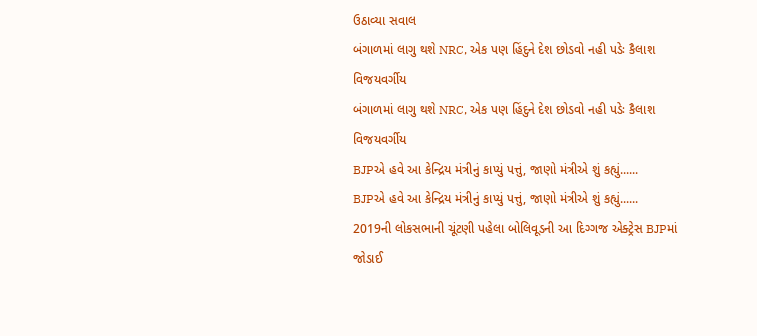ઉઠાવ્યા સવાલ
બંગાળમાં લાગુ થશે NRC, એક પણ હિંદુને દેશ છોડવો નહી પડેઃ કૈલાશ વિજયવર્ગીય
બંગાળમાં લાગુ થશે NRC, એક પણ હિંદુને દેશ છોડવો નહી પડેઃ કૈલાશ વિજયવર્ગીય
BJPએ હવે આ કેન્દ્રિય મંત્રીનું કાપ્યું પત્તું, જાણો મંત્રીએ શું કહ્યું......
BJPએ હવે આ કેન્દ્રિય મંત્રીનું કાપ્યું પત્તું, જાણો મંત્રીએ શું કહ્યું......
2019ની લોકસભાની ચૂંટણી પહેલા બોલિવૂડની આ દિગ્ગજ એક્ટ્રેસ BJPમાં જોડાઈ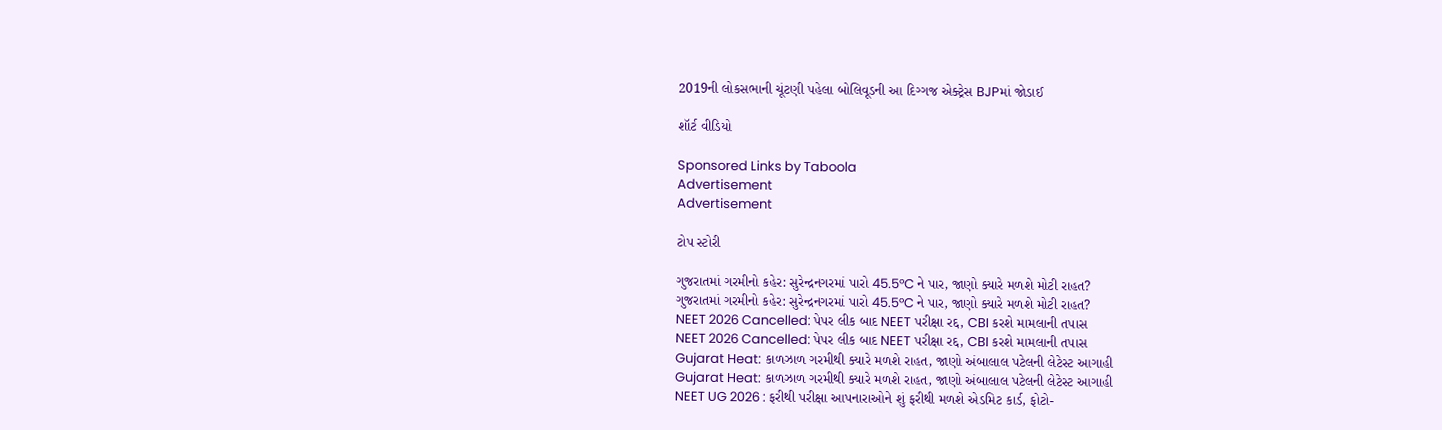2019ની લોકસભાની ચૂંટણી પહેલા બોલિવૂડની આ દિગ્ગજ એક્ટ્રેસ BJPમાં જોડાઈ

શૉર્ટ વીડિયો

Sponsored Links by Taboola
Advertisement
Advertisement

ટોપ સ્ટોરી

ગુજરાતમાં ગરમીનો કહેર: સુરેન્દ્રનગરમાં પારો 45.5°C ને પાર, જાણો ક્યારે મળશે મોટી રાહત?
ગુજરાતમાં ગરમીનો કહેર: સુરેન્દ્રનગરમાં પારો 45.5°C ને પાર, જાણો ક્યારે મળશે મોટી રાહત?
NEET 2026 Cancelled: પેપર લીક બાદ NEET પરીક્ષા રદ્દ, CBI કરશે મામલાની તપાસ
NEET 2026 Cancelled: પેપર લીક બાદ NEET પરીક્ષા રદ્દ, CBI કરશે મામલાની તપાસ
Gujarat Heat: કાળઝાળ ગરમીથી ક્યારે મળશે રાહત, જાણો અંબાલાલ પટેલની લેટેસ્ટ આગાહી
Gujarat Heat: કાળઝાળ ગરમીથી ક્યારે મળશે રાહત, જાણો અંબાલાલ પટેલની લેટેસ્ટ આગાહી
NEET UG 2026 : ફરીથી પરીક્ષા આપનારાઓને શું ફરીથી મળશે એડમિટ કાર્ડ, ફોટો-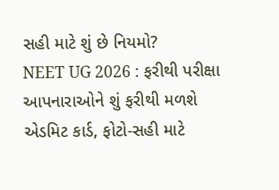સહી માટે શું છે નિયમો?
NEET UG 2026 : ફરીથી પરીક્ષા આપનારાઓને શું ફરીથી મળશે એડમિટ કાર્ડ, ફોટો-સહી માટે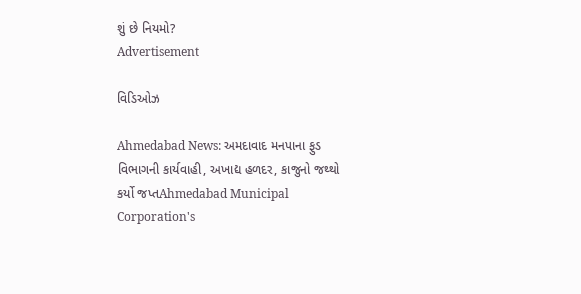શું છે નિયમો?
Advertisement

વિડિઓઝ

Ahmedabad News: અમદાવાદ મનપાના ફુડ વિભાગની કાર્યવાહી, અખાદ્ય હળદર, કાજુનો જથ્થો કર્યો જપ્તAhmedabad Municipal Corporation's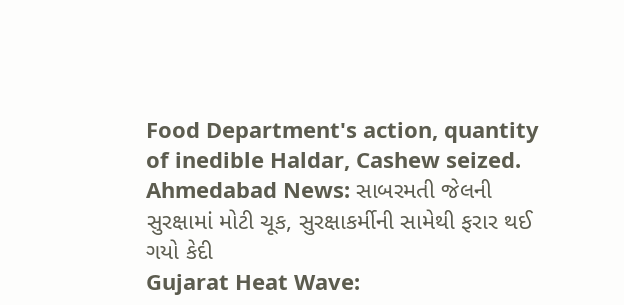Food Department's action, quantity of inedible Haldar, Cashew seized.
Ahmedabad News: સાબરમતી જેલની સુરક્ષામાં મોટી ચૂક, સુરક્ષાકર્મીની સામેથી ફરાર થઈ ગયો કેદી
Gujarat Heat Wave: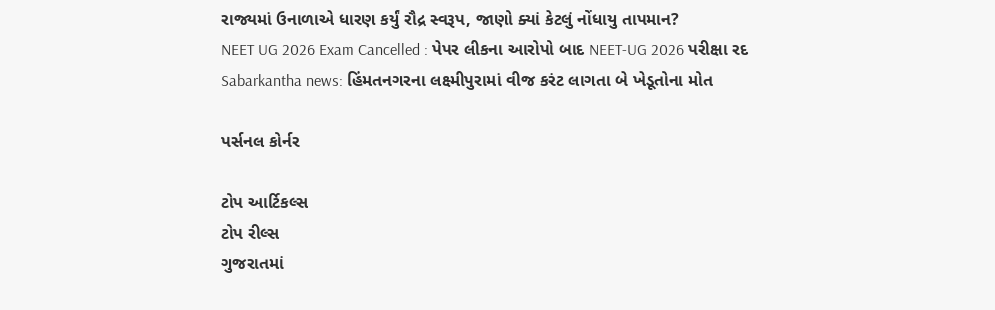રાજ્યમાં ઉનાળાએ ધારણ કર્યું રૌદ્ર સ્વરૂપ, જાણો ક્યાં કેટલું નોંધાયુ તાપમાન?
NEET UG 2026 Exam Cancelled : પેપર લીકના આરોપો બાદ NEET-UG 2026 પરીક્ષા રદ
Sabarkantha news: હિંમતનગરના લક્ષ્મીપુરામાં વીજ કરંટ લાગતા બે ખેડૂતોના મોત

પર્સનલ કોર્નર

ટોપ આર્ટિકલ્સ
ટોપ રીલ્સ
ગુજરાતમાં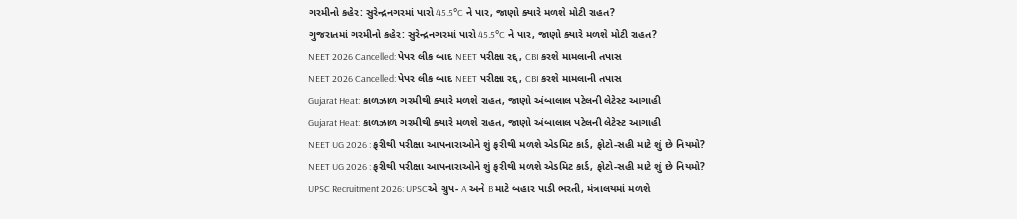ગરમીનો કહેર: સુરેન્દ્રનગરમાં પારો 45.5°C ને પાર, જાણો ક્યારે મળશે મોટી રાહત?
ગુજરાતમાં ગરમીનો કહેર: સુરેન્દ્રનગરમાં પારો 45.5°C ને પાર, જાણો ક્યારે મળશે મોટી રાહત?
NEET 2026 Cancelled: પેપર લીક બાદ NEET પરીક્ષા રદ્દ, CBI કરશે મામલાની તપાસ
NEET 2026 Cancelled: પેપર લીક બાદ NEET પરીક્ષા રદ્દ, CBI કરશે મામલાની તપાસ
Gujarat Heat: કાળઝાળ ગરમીથી ક્યારે મળશે રાહત, જાણો અંબાલાલ પટેલની લેટેસ્ટ આગાહી
Gujarat Heat: કાળઝાળ ગરમીથી ક્યારે મળશે રાહત, જાણો અંબાલાલ પટેલની લેટેસ્ટ આગાહી
NEET UG 2026 : ફરીથી પરીક્ષા આપનારાઓને શું ફરીથી મળશે એડમિટ કાર્ડ, ફોટો-સહી માટે શું છે નિયમો?
NEET UG 2026 : ફરીથી પરીક્ષા આપનારાઓને શું ફરીથી મળશે એડમિટ કાર્ડ, ફોટો-સહી માટે શું છે નિયમો?
UPSC Recruitment 2026: UPSCએ ગ્રુપ- A અને B માટે બહાર પાડી ભરતી, મંત્રાલયમાં મળશે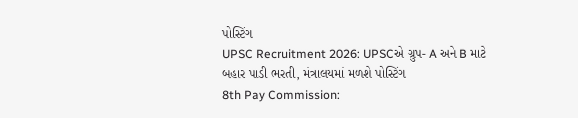પોસ્ટિંગ
UPSC Recruitment 2026: UPSCએ ગ્રુપ- A અને B માટે બહાર પાડી ભરતી, મંત્રાલયમાં મળશે પોસ્ટિંગ
8th Pay Commission: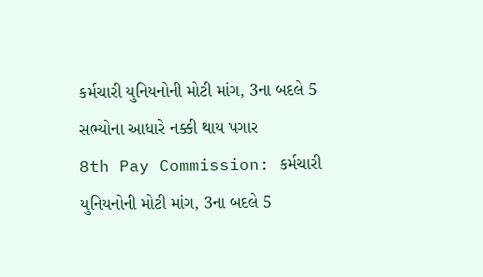કર્મચારી યુનિયનોની મોટી માંગ, 3ના બદલે 5 સભ્યોના આધારે નક્કી થાય પગાર
8th Pay Commission: કર્મચારી યુનિયનોની મોટી માંગ, 3ના બદલે 5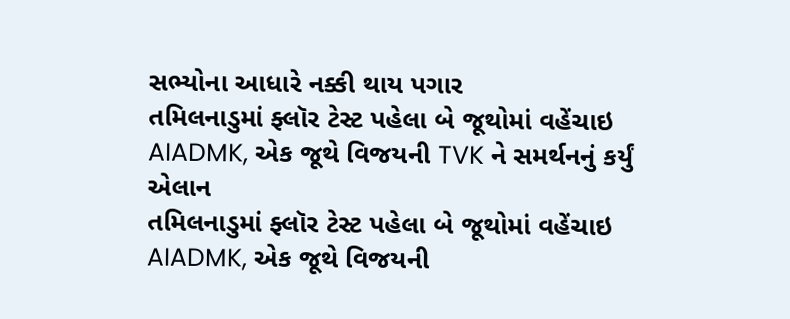સભ્યોના આધારે નક્કી થાય પગાર
તમિલનાડુમાં ફ્લૉર ટેસ્ટ પહેલા બે જૂથોમાં વહેંચાઇ AIADMK, એક જૂથે વિજયની TVK ને સમર્થનનું કર્યું એલાન
તમિલનાડુમાં ફ્લૉર ટેસ્ટ પહેલા બે જૂથોમાં વહેંચાઇ AIADMK, એક જૂથે વિજયની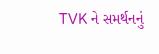TVK ને સમર્થનનું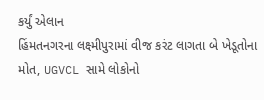કર્યું એલાન
હિંમતનગરના લક્ષ્મીપુરામાં વીજ કરંટ લાગતા બે ખેડૂતોના મોત, UGVCL સામે લોકોનો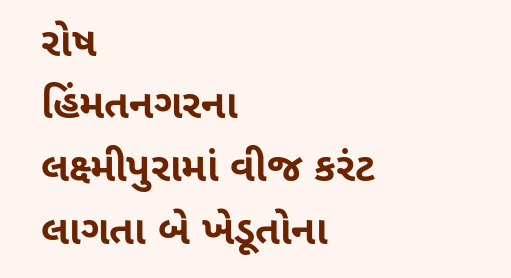રોષ
હિંમતનગરના લક્ષ્મીપુરામાં વીજ કરંટ લાગતા બે ખેડૂતોના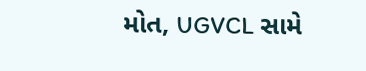મોત, UGVCL સામે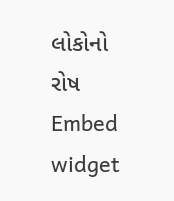લોકોનો રોષ
Embed widget